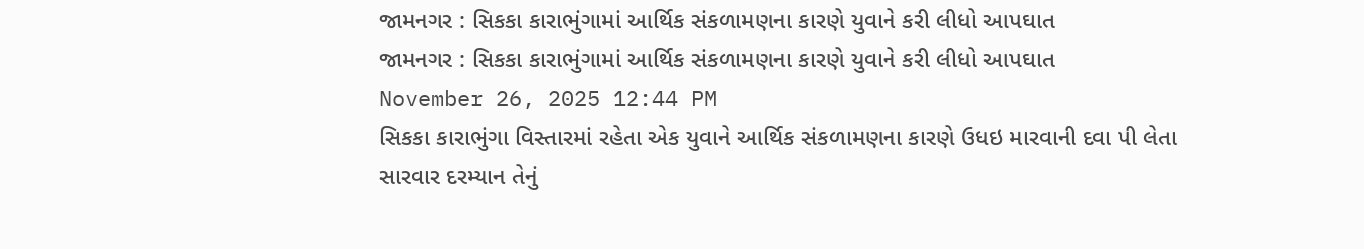જામનગર : સિકકા કારાભુંગામાં આર્થિક સંકળામણના કારણે યુવાને કરી લીધો આપઘાત
જામનગર : સિકકા કારાભુંગામાં આર્થિક સંકળામણના કારણે યુવાને કરી લીધો આપઘાત
November 26, 2025 12:44 PM
સિકકા કારાભુંગા વિસ્તારમાં રહેતા એક યુવાને આર્થિક સંકળામણના કારણે ઉધઇ મારવાની દવા પી લેતા સારવાર દરમ્યાન તેનું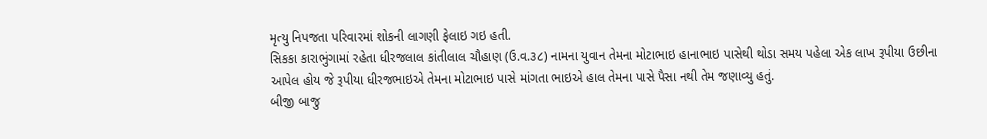મૃત્યુ નિપજતા પરિવારમાં શોકની લાગણી ફેલાઇ ગઇ હતી.
સિકકા કારાભુંગામાં રહેતા ધીરજલાલ કાંતીલાલ ચૌહાણ (ઉ.વ.૩૮) નામના યુવાન તેમના મોટાભાઇ હાનાભાઇ પાસેથી થોડા સમય પહેલા એક લાખ રૂપીયા ઉછીના આપેલ હોય જે રૂપીયા ધીરજભાઇએ તેમના મોટાભાઇ પાસે માંગતા ભાઇએ હાલ તેમના પાસે પૈસા નથી તેમ જણાવ્યુ હતું.
બીજી બાજુ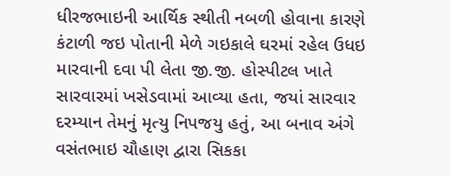ધીરજભાઇની આર્થિક સ્થીતી નબળી હોવાના કારણે કંટાળી જઇ પોતાની મેળે ગઇકાલે ઘરમાં રહેલ ઉધઇ મારવાની દવા પી લેતા જી.જી. હોસ્પીટલ ખાતે સારવારમાં ખસેડવામાં આવ્યા હતા, જયાં સારવાર દરમ્યાન તેમનું મૃત્યુ નિપજયુ હતું, આ બનાવ અંગે વસંતભાઇ ચૌહાણ દ્વારા સિકકા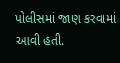પોલીસમાં જાણ કરવામાં આવી હતી.